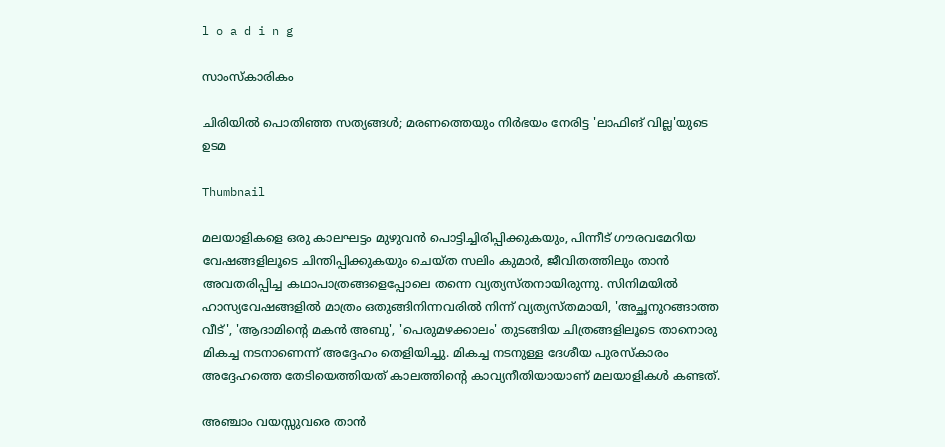l o a d i n g

സാംസ്കാരികം

ചിരിയില്‍ പൊതിഞ്ഞ സത്യങ്ങള്‍; മരണത്തെയും നിര്‍ഭയം നേരിട്ട 'ലാഫിങ് വില്ല'യുടെ ഉടമ

Thumbnail

മലയാളികളെ ഒരു കാലഘട്ടം മുഴുവന്‍ പൊട്ടിച്ചിരിപ്പിക്കുകയും, പിന്നീട് ഗൗരവമേറിയ വേഷങ്ങളിലൂടെ ചിന്തിപ്പിക്കുകയും ചെയ്ത സലിം കുമാര്‍, ജീവിതത്തിലും താന്‍ അവതരിപ്പിച്ച കഥാപാത്രങ്ങളെപ്പോലെ തന്നെ വ്യത്യസ്തനായിരുന്നു. സിനിമയില്‍ ഹാസ്യവേഷങ്ങളില്‍ മാത്രം ഒതുങ്ങിനിന്നവരില്‍ നിന്ന് വ്യത്യസ്തമായി, 'അച്ഛനുറങ്ങാത്ത വീട്', 'ആദാമിന്റെ മകന്‍ അബു', 'പെരുമഴക്കാലം' തുടങ്ങിയ ചിത്രങ്ങളിലൂടെ താനൊരു മികച്ച നടനാണെന്ന് അദ്ദേഹം തെളിയിച്ചു. മികച്ച നടനുള്ള ദേശീയ പുരസ്‌കാരം അദ്ദേഹത്തെ തേടിയെത്തിയത് കാലത്തിന്റെ കാവ്യനീതിയായാണ് മലയാളികള്‍ കണ്ടത്.

അഞ്ചാം വയസ്സുവരെ താന്‍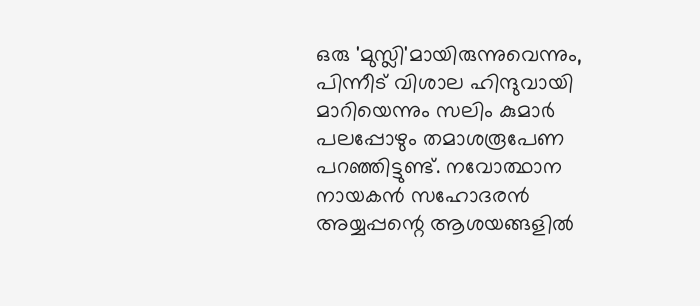ഒരു 'മുസ്ലി'മായിരുന്നുവെന്നും, പിന്നീട് വിശാല ഹിന്ദുവായി മാറിയെന്നും സലിം കുമാര്‍ പലപ്പോഴും തമാശരൂപേണ പറഞ്ഞിട്ടുണ്ട്. നവോത്ഥാന നായകന്‍ സഹോദരന്‍ അയ്യപ്പന്റെ ആശയങ്ങളില്‍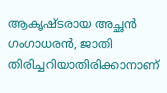ആകൃഷ്ടരായ അച്ഛന്‍ ഗംഗാധരന്‍, ജാതി തിരിച്ചറിയാതിരിക്കാനാണ്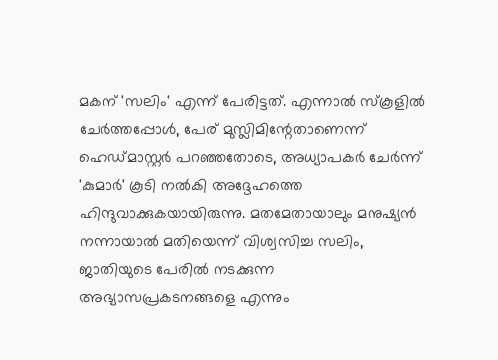മകന് 'സലിം' എന്ന് പേരിട്ടത്. എന്നാല്‍ സ്‌കൂളില്‍ ചേര്‍ത്തപ്പോള്‍, പേര് മുസ്ലിമിന്റേതാണെന്ന് ഹെഡ്മാസ്റ്റര്‍ പറഞ്ഞതോടെ, അധ്യാപകര്‍ ചേര്‍ന്ന് 'കുമാര്‍' കൂടി നല്‍കി അദ്ദേഹത്തെ ഹിന്ദുവാക്കുകയായിരുന്നു. മതമേതായാലും മനുഷ്യന്‍ നന്നായാല്‍ മതിയെന്ന് വിശ്വസിച്ച സലിം, ജാതിയുടെ പേരില്‍ നടക്കുന്ന അഭ്യാസപ്രകടനങ്ങളെ എന്നും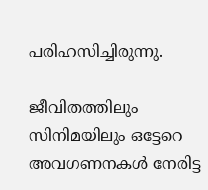പരിഹസിച്ചിരുന്നു.

ജീവിതത്തിലും സിനിമയിലും ഒട്ടേറെ അവഗണനകള്‍ നേരിട്ട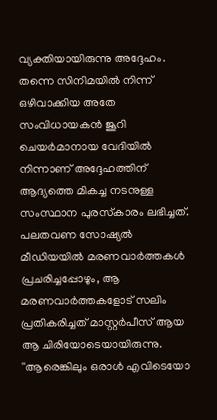വ്യക്തിയായിരുന്നു അദ്ദേഹം. തന്നെ സിനിമയില്‍ നിന്ന് ഒഴിവാക്കിയ അതേ സംവിധായകന്‍ ജൂറി ചെയര്‍മാനായ വേദിയില്‍ നിന്നാണ് അദ്ദേഹത്തിന് ആദ്യത്തെ മികച്ച നടനുള്ള സംസ്ഥാന പുരസ്‌കാരം ലഭിച്ചത്. പലതവണ സോഷ്യല്‍ മീഡിയയില്‍ മരണവാര്‍ത്തകള്‍ പ്രചരിച്ചപ്പോഴും, ആ മരണവാര്‍ത്തകളോട് സലിം പ്രതികരിച്ചത് മാസ്റ്റര്‍പീസ് ആയ ആ ചിരിയോടെയായിരുന്നു. ''ആരെങ്കിലും ഒരാള്‍ എവിടെയോ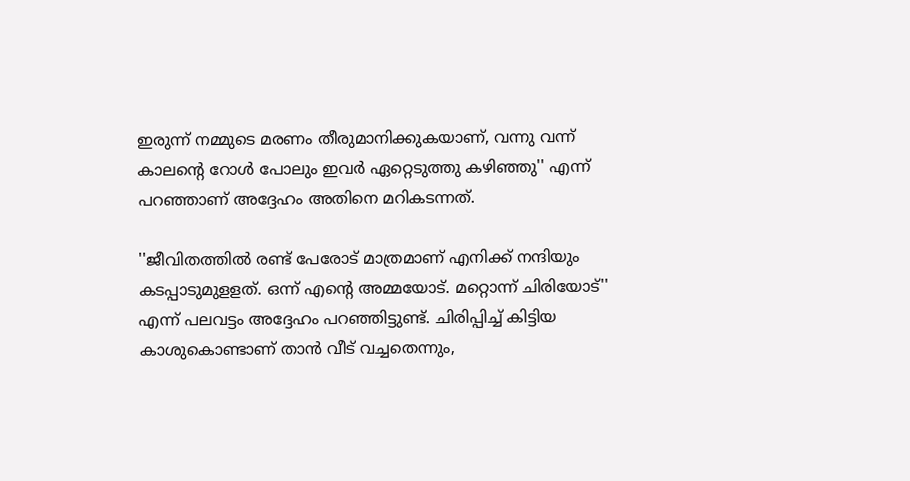ഇരുന്ന് നമ്മുടെ മരണം തീരുമാനിക്കുകയാണ്, വന്നു വന്ന് കാലന്റെ റോള്‍ പോലും ഇവര്‍ ഏറ്റെടുത്തു കഴിഞ്ഞു'' എന്ന് പറഞ്ഞാണ് അദ്ദേഹം അതിനെ മറികടന്നത്.

''ജീവിതത്തില്‍ രണ്ട് പേരോട് മാത്രമാണ് എനിക്ക് നന്ദിയും കടപ്പാടുമുളളത്. ഒന്ന് എന്റെ അമ്മയോട്. മറ്റൊന്ന് ചിരിയോട്'' എന്ന് പലവട്ടം അദ്ദേഹം പറഞ്ഞിട്ടുണ്ട്. ചിരിപ്പിച്ച് കിട്ടിയ കാശുകൊണ്ടാണ് താന്‍ വീട് വച്ചതെന്നും,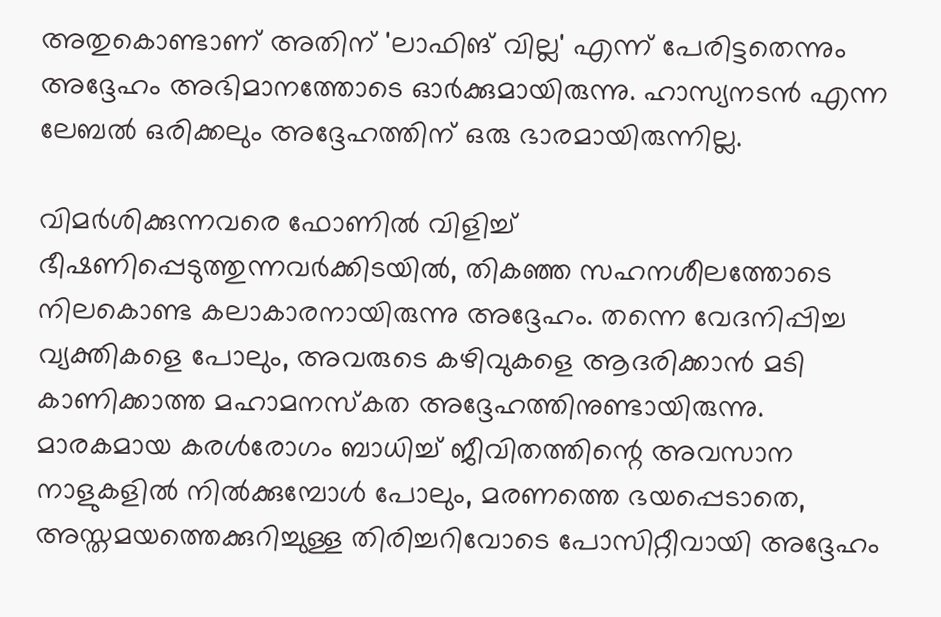അതുകൊണ്ടാണ് അതിന് 'ലാഫിങ് വില്ല' എന്ന് പേരിട്ടതെന്നും അദ്ദേഹം അഭിമാനത്തോടെ ഓര്‍ക്കുമായിരുന്നു. ഹാസ്യനടന്‍ എന്ന ലേബല്‍ ഒരിക്കലും അദ്ദേഹത്തിന് ഒരു ഭാരമായിരുന്നില്ല.

വിമര്‍ശിക്കുന്നവരെ ഫോണില്‍ വിളിച്ച് ഭീഷണിപ്പെടുത്തുന്നവര്‍ക്കിടയില്‍, തികഞ്ഞ സഹനശീലത്തോടെ നിലകൊണ്ട കലാകാരനായിരുന്നു അദ്ദേഹം. തന്നെ വേദനിപ്പിച്ച വ്യക്തികളെ പോലും, അവരുടെ കഴിവുകളെ ആദരിക്കാന്‍ മടി കാണിക്കാത്ത മഹാമനസ്‌കത അദ്ദേഹത്തിനുണ്ടായിരുന്നു. മാരകമായ കരള്‍രോഗം ബാധിച്ച് ജീവിതത്തിന്റെ അവസാന നാളുകളില്‍ നില്‍ക്കുമ്പോള്‍ പോലും, മരണത്തെ ഭയപ്പെടാതെ, അസ്തമയത്തെക്കുറിച്ചുള്ള തിരിച്ചറിവോടെ പോസിറ്റീവായി അദ്ദേഹം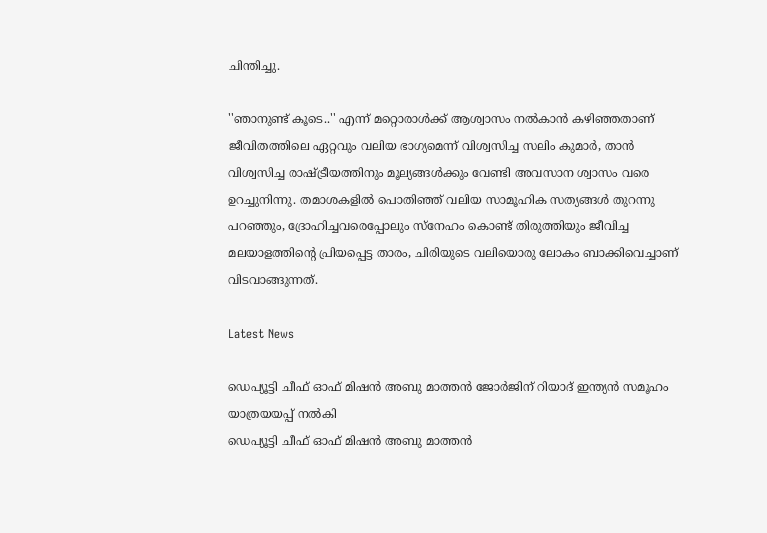ചിന്തിച്ചു.

''ഞാനുണ്ട് കൂടെ..'' എന്ന് മറ്റൊരാള്‍ക്ക് ആശ്വാസം നല്‍കാന്‍ കഴിഞ്ഞതാണ് ജീവിതത്തിലെ ഏറ്റവും വലിയ ഭാഗ്യമെന്ന് വിശ്വസിച്ച സലിം കുമാര്‍, താന്‍ വിശ്വസിച്ച രാഷ്ട്രീയത്തിനും മൂല്യങ്ങള്‍ക്കും വേണ്ടി അവസാന ശ്വാസം വരെ ഉറച്ചുനിന്നു. തമാശകളില്‍ പൊതിഞ്ഞ് വലിയ സാമൂഹിക സത്യങ്ങള്‍ തുറന്നു പറഞ്ഞും, ദ്രോഹിച്ചവരെപ്പോലും സ്‌നേഹം കൊണ്ട് തിരുത്തിയും ജീവിച്ച മലയാളത്തിന്റെ പ്രിയപ്പെട്ട താരം, ചിരിയുടെ വലിയൊരു ലോകം ബാക്കിവെച്ചാണ് വിടവാങ്ങുന്നത്.

Latest News

ഡെപ്യൂട്ടി ചീഫ് ഓഫ് മിഷന്‍ അബു മാത്തന്‍ ജോര്‍ജിന് റിയാദ് ഇന്ത്യന്‍ സമൂഹം യാത്രയയപ്പ് നല്‍കി
ഡെപ്യൂട്ടി ചീഫ് ഓഫ് മിഷന്‍ അബു മാത്തന്‍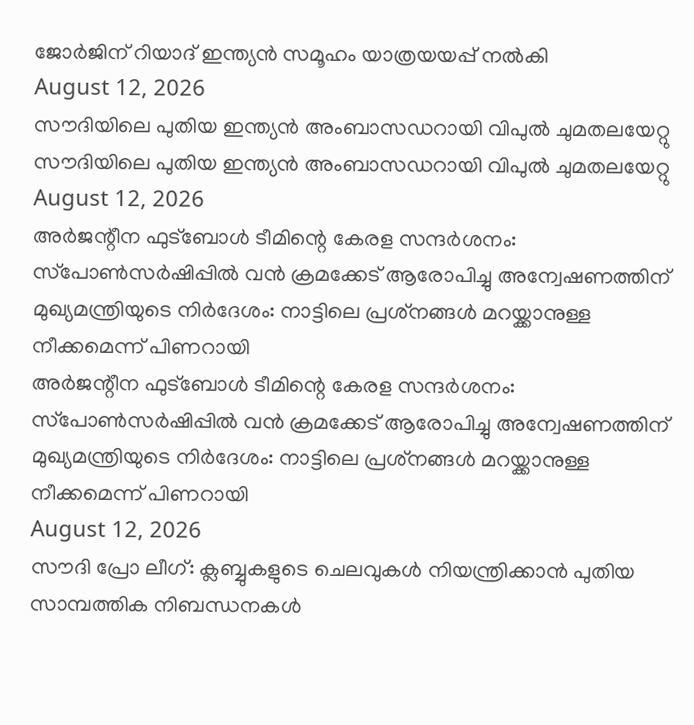ജോര്‍ജിന് റിയാദ് ഇന്ത്യന്‍ സമൂഹം യാത്രയയപ്പ് നല്‍കി
August 12, 2026
സൗദിയിലെ പുതിയ ഇന്ത്യന്‍ അംബാസഡറായി വിപുല്‍ ചുമതലയേറ്റു
സൗദിയിലെ പുതിയ ഇന്ത്യന്‍ അംബാസഡറായി വിപുല്‍ ചുമതലയേറ്റു
August 12, 2026
അര്‍ജന്റീന ഫുട്‌ബോള്‍ ടീമിന്റെ കേരള സന്ദര്‍ശനം: സ്‌പോണ്‍സര്‍ഷിപ്പില്‍ വന്‍ ക്രമക്കേട് ആരോപിച്ചു അന്വേഷണത്തിന് മുഖ്യമന്ത്രിയുടെ നിര്‍ദേശം: നാട്ടിലെ പ്രശ്‌നങ്ങള്‍ മറയ്ക്കാനുള്ള നീക്കമെന്ന് പിണറായി
അര്‍ജന്റീന ഫുട്‌ബോള്‍ ടീമിന്റെ കേരള സന്ദര്‍ശനം: സ്‌പോണ്‍സര്‍ഷിപ്പില്‍ വന്‍ ക്രമക്കേട് ആരോപിച്ചു അന്വേഷണത്തിന് മുഖ്യമന്ത്രിയുടെ നിര്‍ദേശം: നാട്ടിലെ പ്രശ്‌നങ്ങള്‍ മറയ്ക്കാനുള്ള നീക്കമെന്ന് പിണറായി
August 12, 2026
സൗദി പ്രോ ലീഗ്: ക്ലബ്ബുകളുടെ ചെലവുകള്‍ നിയന്ത്രിക്കാന്‍ പുതിയ സാമ്പത്തിക നിബന്ധനകള്‍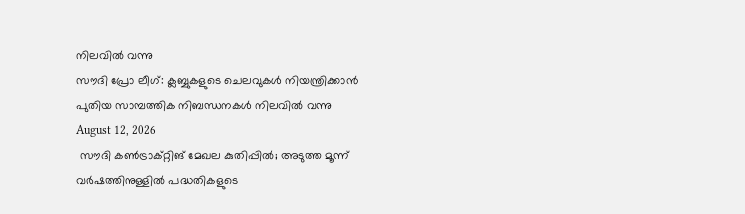നിലവില്‍ വന്നു
സൗദി പ്രോ ലീഗ്: ക്ലബ്ബുകളുടെ ചെലവുകള്‍ നിയന്ത്രിക്കാന്‍ പുതിയ സാമ്പത്തിക നിബന്ധനകള്‍ നിലവില്‍ വന്നു
August 12, 2026
 സൗദി കണ്‍ട്രാക്റ്റിങ് മേഖല കുതിപ്പില്‍; അടുത്ത മൂന്ന് വര്‍ഷത്തിനുള്ളില്‍ പദ്ധതികളുടെ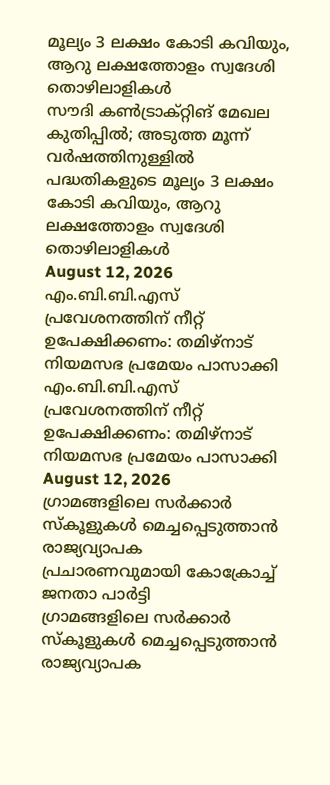മൂല്യം 3 ലക്ഷം കോടി കവിയും, ആറു ലക്ഷത്തോളം സ്വദേശി തൊഴിലാളികള്‍
സൗദി കണ്‍ട്രാക്റ്റിങ് മേഖല കുതിപ്പില്‍; അടുത്ത മൂന്ന് വര്‍ഷത്തിനുള്ളില്‍ പദ്ധതികളുടെ മൂല്യം 3 ലക്ഷം കോടി കവിയും, ആറു ലക്ഷത്തോളം സ്വദേശി തൊഴിലാളികള്‍
August 12, 2026
എം.ബി.ബി.എസ് പ്രവേശനത്തിന് നീറ്റ് ഉപേക്ഷിക്കണം: തമിഴ്നാട് നിയമസഭ പ്രമേയം പാസാക്കി
എം.ബി.ബി.എസ് പ്രവേശനത്തിന് നീറ്റ് ഉപേക്ഷിക്കണം: തമിഴ്നാട് നിയമസഭ പ്രമേയം പാസാക്കി
August 12, 2026
ഗ്രാമങ്ങളിലെ സര്‍ക്കാര്‍ സ്‌കൂളുകള്‍ മെച്ചപ്പെടുത്താന്‍ രാജ്യവ്യാപക പ്രചാരണവുമായി കോക്രോച്ച് ജനതാ പാര്‍ട്ടി
ഗ്രാമങ്ങളിലെ സര്‍ക്കാര്‍ സ്‌കൂളുകള്‍ മെച്ചപ്പെടുത്താന്‍ രാജ്യവ്യാപക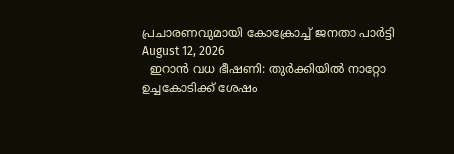പ്രചാരണവുമായി കോക്രോച്ച് ജനതാ പാര്‍ട്ടി
August 12, 2026
  ഇറാന്‍ വധ ഭീഷണി: തുര്‍ക്കിയില്‍ നാറ്റോ ഉച്ചകോടിക്ക് ശേഷം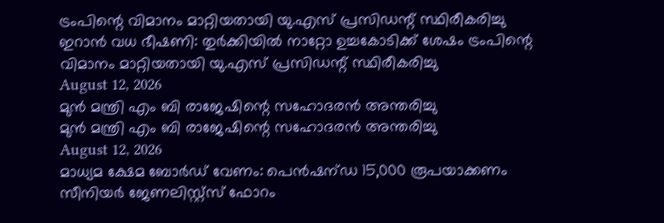ട്രംപിന്റെ വിമാനം മാറ്റിയതായി യു.എസ് പ്രസിഡന്റ് സ്ഥിരീകരിച്ചു
ഇറാന്‍ വധ ഭീഷണി: തുര്‍ക്കിയില്‍ നാറ്റോ ഉച്ചകോടിക്ക് ശേഷം ട്രംപിന്റെ വിമാനം മാറ്റിയതായി യു.എസ് പ്രസിഡന്റ് സ്ഥിരീകരിച്ചു
August 12, 2026
മുന്‍ മന്ത്രി എം ബി രാജേഷിന്റെ സഹോദരന്‍ അന്തരിച്ചു
മുന്‍ മന്ത്രി എം ബി രാജേഷിന്റെ സഹോദരന്‍ അന്തരിച്ചു
August 12, 2026
മാധ്യമ ക്ഷേമ ബോര്‍ഡ് വേണം: പെന്‍ഷന്ഡ 15,000 രൂപയാക്കണം സീനിയര്‍ ജേണലിസ്റ്റ്‌സ് ഫോറം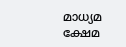മാധ്യമ ക്ഷേമ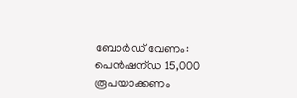ബോര്‍ഡ് വേണം: പെന്‍ഷന്ഡ 15,000 രൂപയാക്കണം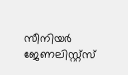സീനിയര്‍ ജേണലിസ്റ്റ്‌സ്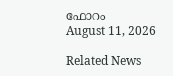ഫോറം
August 11, 2026

Related News